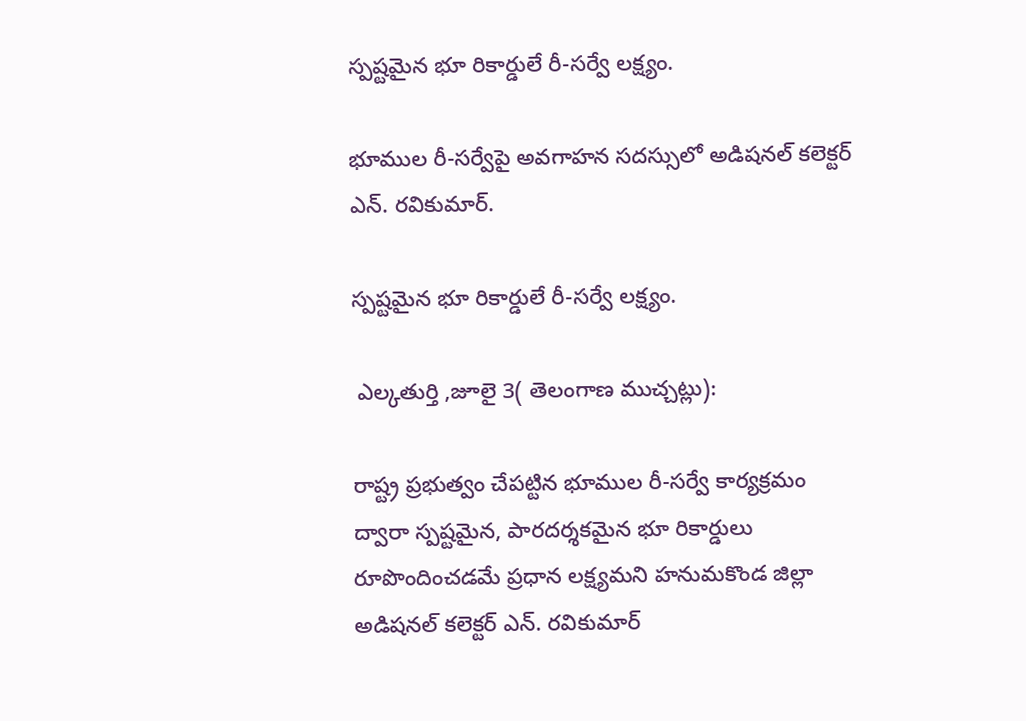స్పష్టమైన భూ రికార్డులే రీ-సర్వే లక్ష్యం.

భూముల రీ-సర్వేపై అవగాహన సదస్సులో అడిషనల్ కలెక్టర్ ఎన్. రవికుమార్.

స్పష్టమైన భూ రికార్డులే రీ-సర్వే లక్ష్యం.

 ఎల్కతుర్తి ,జూలై 3( తెలంగాణ ముచ్చట్లు):

రాష్ట్ర ప్రభుత్వం చేపట్టిన భూముల రీ-సర్వే కార్యక్రమం ద్వారా స్పష్టమైన, పారదర్శకమైన భూ రికార్డులు రూపొందించడమే ప్రధాన లక్ష్యమని హనుమకొండ జిల్లా అడిషనల్ కలెక్టర్ ఎన్. రవికుమార్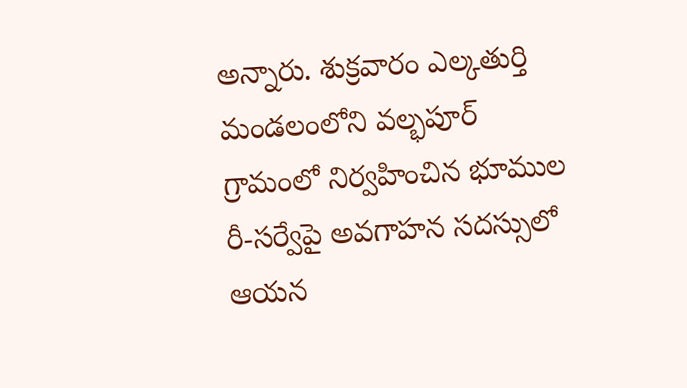అన్నారు. శుక్రవారం ఎల్కతుర్తి మండలంలోని వల్భపూర్ గ్రామంలో నిర్వహించిన భూముల రీ-సర్వేపై అవగాహన సదస్సులో ఆయన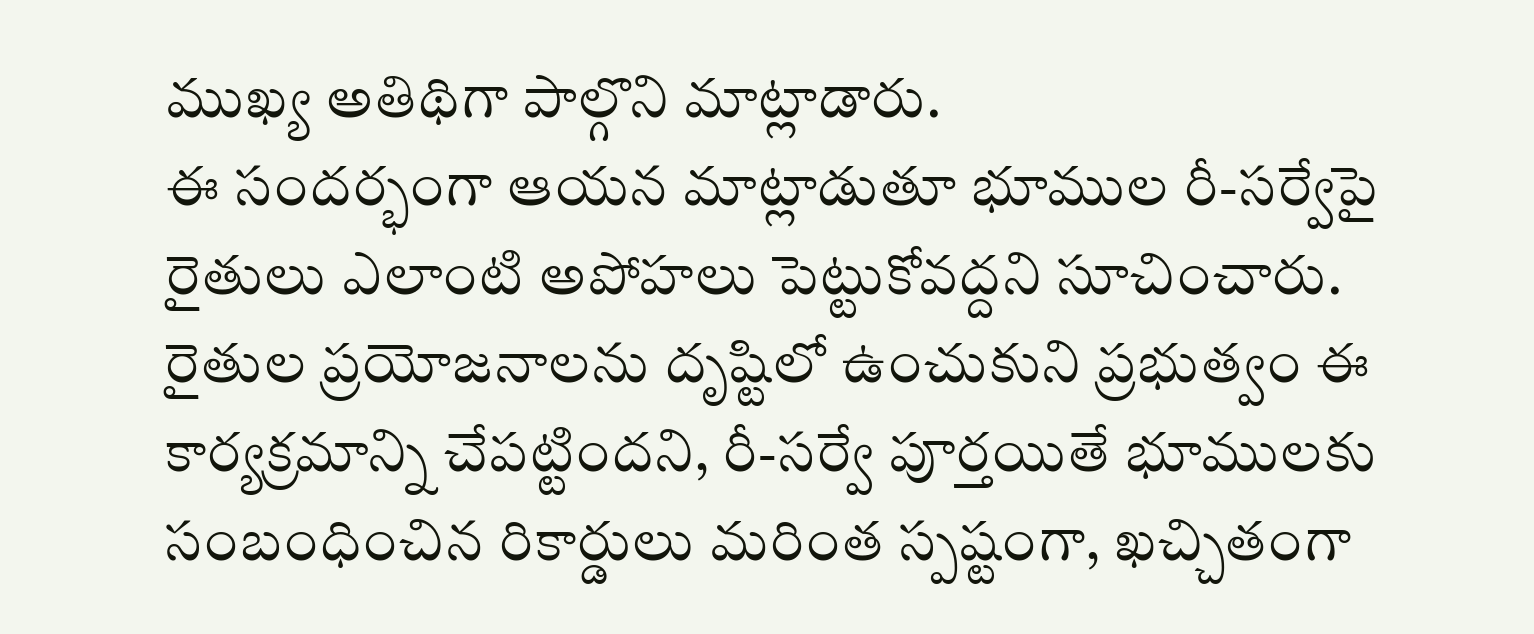ముఖ్య అతిథిగా పాల్గొని మాట్లాడారు.
ఈ సందర్భంగా ఆయన మాట్లాడుతూ భూముల రీ-సర్వేపై రైతులు ఎలాంటి అపోహలు పెట్టుకోవద్దని సూచించారు. రైతుల ప్రయోజనాలను దృష్టిలో ఉంచుకుని ప్రభుత్వం ఈ కార్యక్రమాన్ని చేపట్టిందని, రీ-సర్వే పూర్తయితే భూములకు సంబంధించిన రికార్డులు మరింత స్పష్టంగా, ఖచ్చితంగా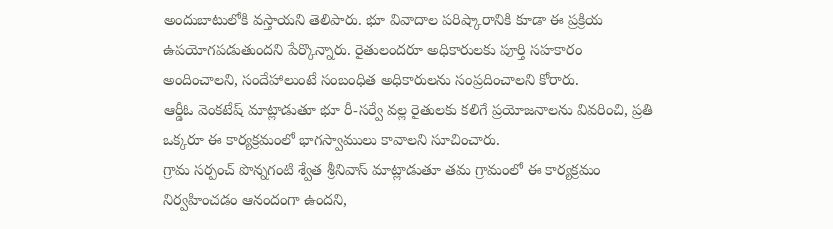అందుబాటులోకి వస్తాయని తెలిపారు. భూ వివాదాల పరిష్కారానికి కూడా ఈ ప్రక్రియ ఉపయోగపడుతుందని పేర్కొన్నారు. రైతులందరూ అధికారులకు పూర్తి సహకారం అందించాలని, సందేహాలుంటే సంబంధిత అధికారులను సంప్రదించాలని కోరారు.
ఆర్డీఓ వెంకటేష్ మాట్లాడుతూ భూ రీ-సర్వే వల్ల రైతులకు కలిగే ప్రయోజనాలను వివరించి, ప్రతి ఒక్కరూ ఈ కార్యక్రమంలో భాగస్వాములు కావాలని సూచించారు.
గ్రామ సర్పంచ్ పొన్నగంటి శ్వేత శ్రీనివాస్ మాట్లాడుతూ తమ గ్రామంలో ఈ కార్యక్రమం నిర్వహించడం ఆనందంగా ఉందని,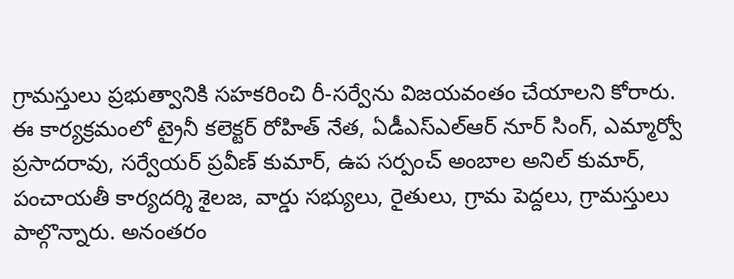గ్రామస్తులు ప్రభుత్వానికి సహకరించి రీ-సర్వేను విజయవంతం చేయాలని కోరారు.
ఈ కార్యక్రమంలో ట్రైనీ కలెక్టర్ రోహిత్ నేత, ఏడీఎస్‌ఎల్‌ఆర్ నూర్ సింగ్, ఎమ్మార్వో ప్రసాదరావు, సర్వేయర్ ప్రవీణ్ కుమార్, ఉప సర్పంచ్ అంబాల అనిల్ కుమార్, పంచాయతీ కార్యదర్శి శైలజ, వార్డు సభ్యులు, రైతులు, గ్రామ పెద్దలు, గ్రామస్తులు పాల్గొన్నారు. అనంతరం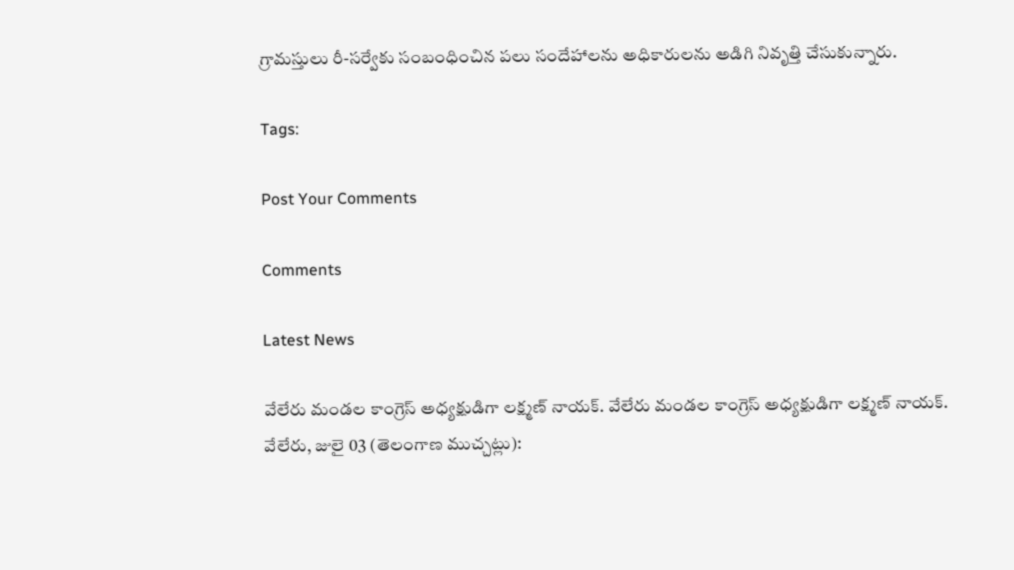గ్రామస్తులు రీ-సర్వేకు సంబంధించిన పలు సందేహాలను అధికారులను అడిగి నివృత్తి చేసుకున్నారు.

Tags:

Post Your Comments

Comments

Latest News

వేలేరు మండల కాంగ్రెస్ అధ్యక్షుడిగా లక్ష్మణ్ నాయక్. వేలేరు మండల కాంగ్రెస్ అధ్యక్షుడిగా లక్ష్మణ్ నాయక్.
వేలేరు, జులై 03 (తెలంగాణ ముచ్చట్లు):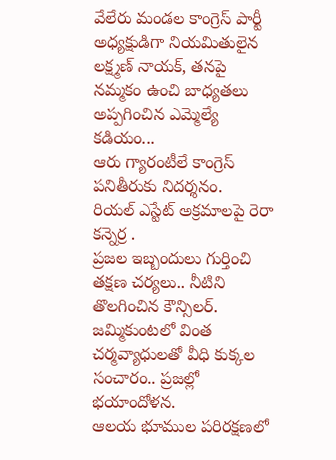వేలేరు మండల కాంగ్రెస్ పార్టీ అధ్యక్షుడిగా నియమితులైన లక్ష్మణ్ నాయక్, తనపై నమ్మకం ఉంచి బాధ్యతలు అప్పగించిన ఎమ్మెల్యే కడియం...
ఆరు గ్యారంటీలే కాంగ్రెస్ పనితీరుకు నిదర్శనం.
రియల్ ఎస్టేట్ అక్రమాలపై రెరా  కన్నెర్ర .
ప్రజల ఇబ్బందులు గుర్తించి తక్షణ చర్యలు.. నీటిని తొలగించిన కౌన్సిలర్.
జమ్మికుంటలో వింత చర్మవ్యాధులతో వీధి కుక్కల సంచారం.. ప్రజల్లో భయాందోళన.
ఆలయ భూముల పరిరక్షణలో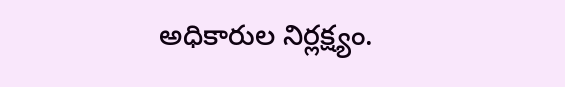అధికారుల నిర్లక్ష్యం.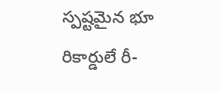స్పష్టమైన భూ రికార్డులే రీ-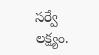సర్వే లక్ష్యం.